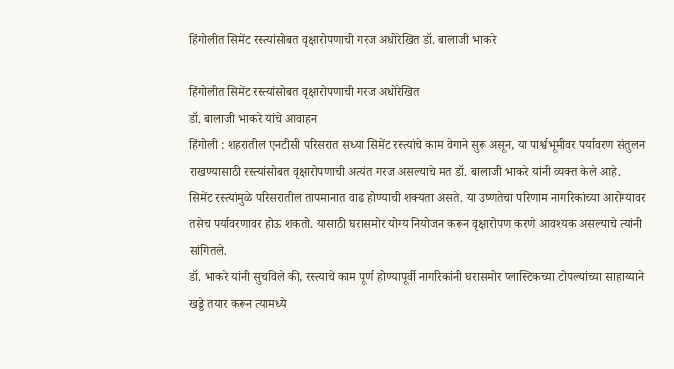हिंगोलीत सिमेंट रस्त्यांसोबत वृक्षारोपणाची गरज अधोरेखित डॉ. बालाजी भाकरे

हिंगोलीत सिमेंट रस्त्यांसोबत वृक्षारोपणाची गरज अधोरेखित
डॉ. बालाजी भाकरे यांचे आवाहन
हिंगोली : शहरातील एनटीसी परिसरात सध्या सिमेंट रस्त्यांचे काम वेगाने सुरू असून, या पार्श्वभूमीवर पर्यावरण संतुलन राखण्यासाठी रस्त्यांसोबत वृक्षारोपणाची अत्यंत गरज असल्याचे मत डॉ. बालाजी भाकरे यांनी व्यक्त केले आहे.
सिमेंट रस्त्यांमुळे परिसरातील तापमानात वाढ होण्याची शक्यता असते. या उष्णतेचा परिणाम नागरिकांच्या आरोग्यावर तसेच पर्यावरणावर होऊ शकतो. यासाठी घरासमोर योग्य नियोजन करून वृक्षारोपण करणे आवश्यक असल्याचे त्यांनी सांगितले.
डॉ. भाकरे यांनी सुचविले की, रस्त्याचे काम पूर्ण होण्यापूर्वी नागरिकांनी घरासमोर प्लास्टिकच्या टोपल्यांच्या साहाय्याने खड्डे तयार करून त्यामध्ये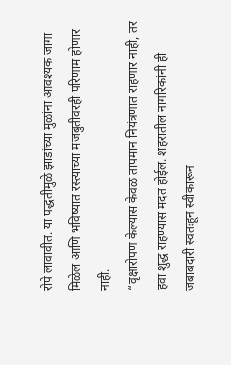रोपे लावावीत. या पद्धतीमुळे झाडांच्या मुळांना आवश्यक जागा मिळेल आणि भविष्यात रस्त्याच्या मजबुतीवरही परिणाम होणार नाही.
“वृक्षारोपण केल्यास केवळ तापमान नियंत्रणात राहणार नाही, तर हवा शुद्ध राहण्यास मदत होईल. शहरातील नागरिकांनी ही जबाबदारी स्वतःहून स्वीकारून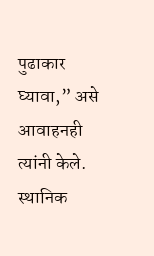पुढाकार घ्यावा,” असे आवाहनही त्यांनी केले.
स्थानिक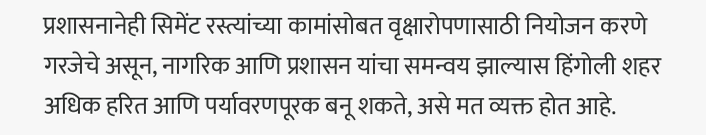प्रशासनानेही सिमेंट रस्त्यांच्या कामांसोबत वृक्षारोपणासाठी नियोजन करणे गरजेचे असून, नागरिक आणि प्रशासन यांचा समन्वय झाल्यास हिंगोली शहर अधिक हरित आणि पर्यावरणपूरक बनू शकते, असे मत व्यक्त होत आहे.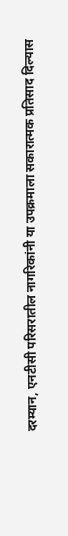दरम्यान, एनटीसी परिसरातील नागरिकांनी या उपक्रमाला सकारात्मक प्रतिसाद दिल्यास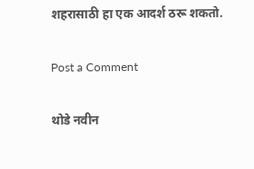शहरासाठी हा एक आदर्श ठरू शकतो.

Post a Comment

थोडे नवीन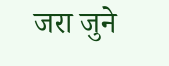जरा जुने